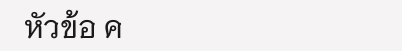หัวข้อ ค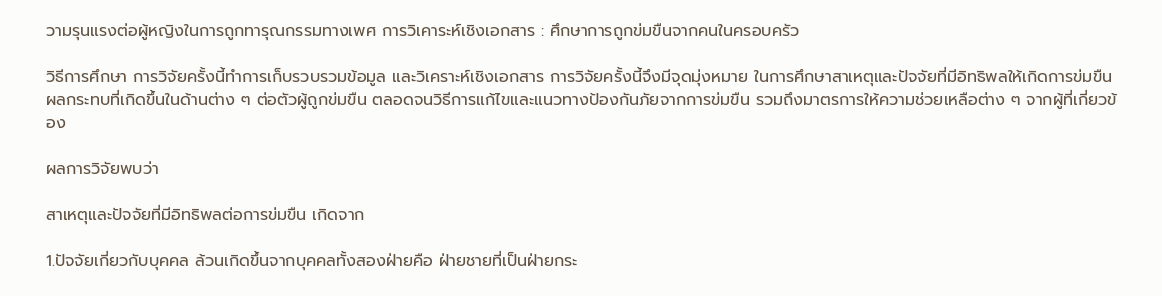วามรุนแรงต่อผู้หญิงในการถูกทารุณกรรมทางเพศ การวิเคาระห์เชิงเอกสาร : ศึกษาการถูกข่มขืนจากคนในครอบครัว

วิธีการศึกษา การวิจัยครั้งนี้ทำการเก็บรวบรวมข้อมูล และวิเคราะห์เชิงเอกสาร การวิจัยครั้งนี้จึงมีจุดมุ่งหมาย ในการศึกษาสาเหตุและปัจจัยที่มีอิทธิพลให้เกิดการข่มขืน ผลกระทบที่เกิดขึ้นในด้านต่าง ๆ ต่อตัวผู้ถูกข่มขืน ตลอดจนวิธีการแก้ไขและแนวทางป้องกันภัยจากการข่มขืน รวมถึงมาตรการให้ความช่วยเหลือต่าง ๆ จากผู้ที่เกี่ยวข้อง

ผลการวิจัยพบว่า

สาเหตุและปัจจัยที่มีอิทธิพลต่อการข่มขืน เกิดจาก

1.ปัจจัยเกี่ยวกับบุคคล ล้วนเกิดขึ้นจากบุคคลทั้งสองฝ่ายคือ ฝ่ายชายที่เป็นฝ่ายกระ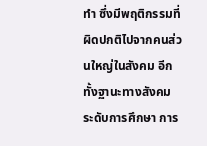ทำ ซึ่งมีพฤติกรรมที่ผิดปกติไปจากคนส่วนใหญ่ในสังคม อีกทั้งฐานะทางสังคม ระดับการศึกษา การ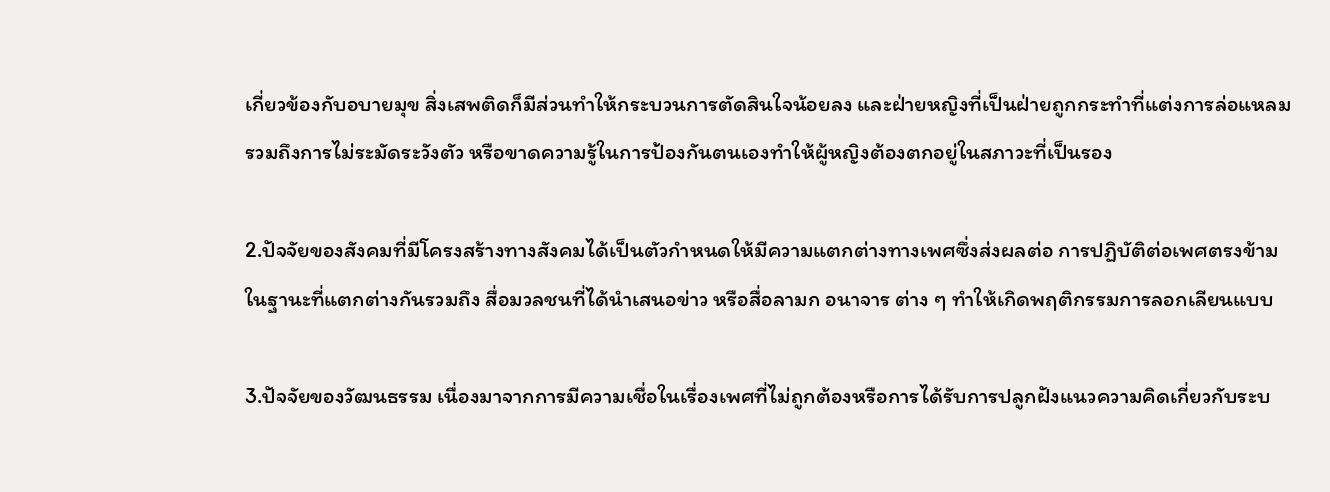เกี่ยวข้องกับอบายมุข สิ่งเสพติดก็มีส่วนทำให้กระบวนการตัดสินใจน้อยลง และฝ่ายหญิงที่เป็นฝ่ายถูกกระทำที่แต่งการล่อแหลม รวมถึงการไม่ระมัดระวังตัว หรือขาดความรู้ในการป้องกันตนเองทำให้ผู้หญิงต้องตกอยู่ในสภาวะที่เป็นรอง

2.ปัจจัยของสังคมที่มีโครงสร้างทางสังคมได้เป็นตัวกำหนดให้มีความแตกต่างทางเพศซึ่งส่งผลต่อ การปฏิบัติต่อเพศตรงข้ามในฐานะที่แตกต่างกันรวมถึง สื่อมวลชนที่ได้นำเสนอข่าว หรือสื่อลามก อนาจาร ต่าง ๆ ทำให้เกิดพฤติกรรมการลอกเลียนแบบ

3.ปัจจัยของวัฒนธรรม เนื่องมาจากการมีความเชื่อในเรื่องเพศที่ไม่ถูกต้องหรือการได้รับการปลูกฝังแนวความคิดเกี่ยวกับระบ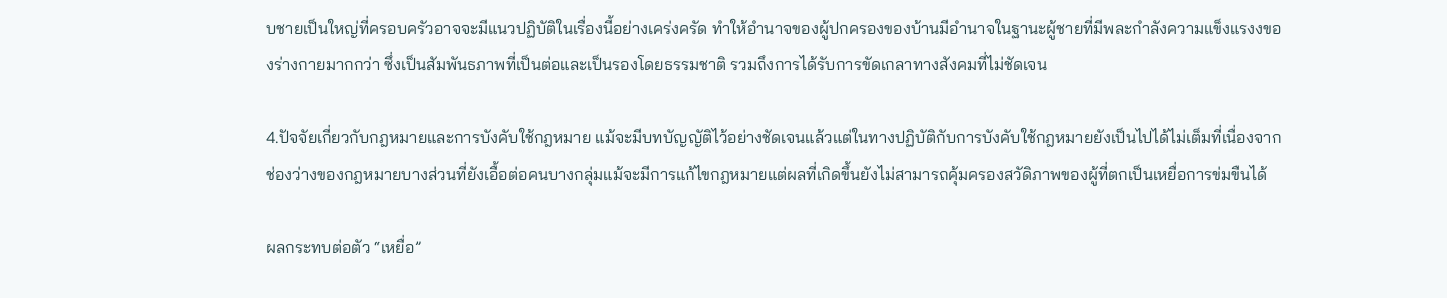บชายเป็นใหญ่ที่ครอบครัวอาจจะมีแนวปฏิบัติในเรื่องนี้อย่างเคร่งครัด ทำให้อำนาจของผู้ปกครองของบ้านมีอำนาจในฐานะผู้ชายที่มีพละกำลังความแข็งแรงงของร่างกายมากกว่า ซึ่งเป็นสัมพันธภาพที่เป็นต่อและเป็นรองโดยธรรมชาติ รวมถึงการได้รับการขัดเกลาทางสังคมที่ไม่ชัดเจน

4.ปัจจัยเกี่ยวกับกฎหมายและการบังคับใช้กฎหมาย แม้จะมีบทบัญญัติไว้อย่างชัดเจนแล้วแต่ในทางปฏิบัติกับการบังคับใช้กฎหมายยังเป็นไปได้ไม่เต็มที่เนื่องจากช่องว่างของกฎหมายบางส่วนที่ยังเอื้อต่อคนบางกลุ่มแม้จะมีการแก้ไขกฎหมายแต่ผลที่เกิดขึ้นยังไม่สามารถคุ้มครองสวัดิภาพของผู้ที่ตกเป็นเหยื่อการข่มขืนได้

ผลกระทบต่อตัว “เหยื่อ”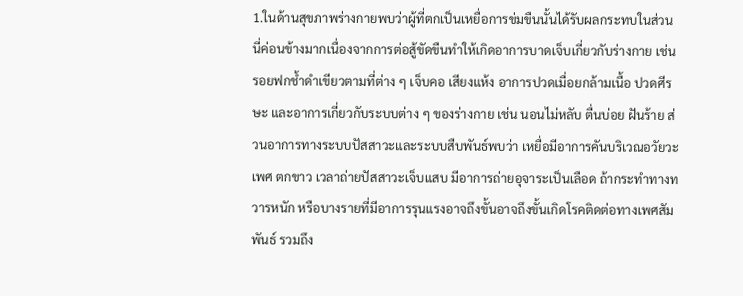1.ในด้านสุขภาพร่างกายพบว่าผู้ที่ตกเป็นเหยื่อการข่มขืนนั้นได้รับผลกระทบในส่วนนี่ค่อนข้างมากเนื่องจากการต่อสู้ขัดขืนทำให้เกิดอาการบาดเจ็บเกี่ยวกับร่างกาย เช่น รอยฟกช้ำดำเขียวตามที่ต่าง ๆ เจ็บคอ เสียงแห้ง อาการปวดเมื่อยกล้ามเนื้อ ปวดศีรษะ และอาการเกี่ยวกับระบบต่าง ๆ ของร่างกาย เช่น นอนไม่หลับ ตื่นบ่อย ฝันร้าย ส่วนอาการทางระบบปัสสาวะและระบบสืบพันธ์พบว่า เหยื่อมีอาการคันบริเวณอวัยวะเพศ ตกขาว เวลาถ่ายปัสสาวะเจ็บแสบ มีอาการถ่ายอุจาระเป็นเลือด ถ้ากระทำทางทวารหนัก หรือบางรายที่มีอาการรุนแรงอาจถึงขั้นอาจถึงขั้นเกิดโรคติดต่อทางเพศสัมพันธ์ รวมถึง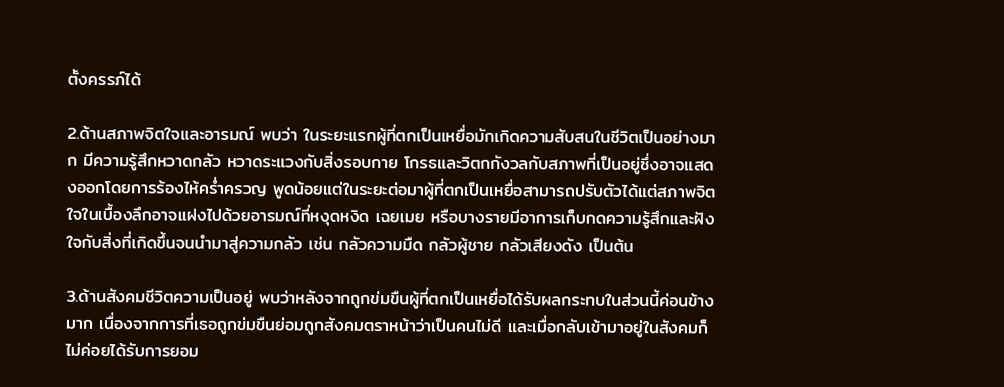ตั้งครรภ์ได้

2.ด้านสภาพจิตใจและอารมณ์ พบว่า ในระยะแรกผู้ที่ตกเป็นเหยื่อมักเกิดความสับสนในชีวิตเป็นอย่างมาก มีความรู้สึกหวาดกลัว หวาดระแวงกับสิ่งรอบกาย โกรธและวิตกกังวลกับสภาพที่เป็นอยู่ซึ่งอาจแสดงออกโดยการร้องไห้คร่ำครวญ พูดน้อยแต่ในระยะต่อมาผู้ที่ตกเป็นเหยื่อสามารถปรับตัวได้แต่สภาพจิตใจในเบื้องลึกอาจแฝงไปด้วยอารมณ์ที่หงุดหงิด เฉยเมย หรือบางรายมีอาการเก็บกดความรู้สึกและฝังใจกับสิ่งที่เกิดขึ้นจนนำมาสู่ความกลัว เช่น กลัวความมืด กลัวผู้ชาย กลัวเสียงดัง เป็นต้น

3.ด้านสังคมชีวิตความเป็นอยู่ พบว่าหลังจากถูกข่มขืนผู้ที่ตกเป็นเหยื่อได้รับผลกระทบในส่วนนี้ค่อนข้างมาก เนื่องจากการที่เธอถูกข่มขืนย่อมถูกสังคมตราหน้าว่าเป็นคนไม่ดี และเมื่อกลับเข้ามาอยู่ในสังคมก็ไม่ค่อยได้รับการยอม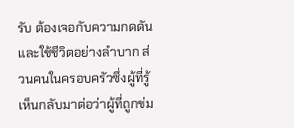รับ ต้องเจอกับความกดดันและใช้ชีวิตอย่างลำบาก ส่วนคนในครอบครัวซึ่งผู้ที่รู้เห็นกลับมาต่อว่าผู้ที่ถูกข่ม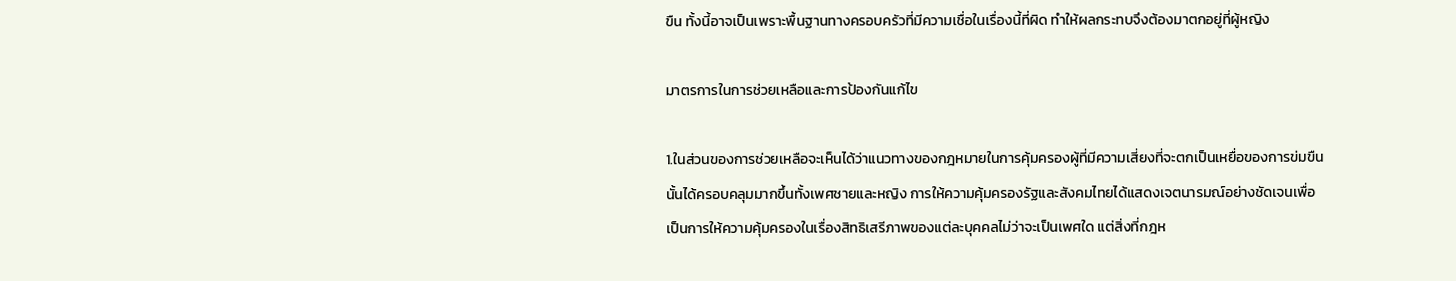ขืน ทั้งนี้อาจเป็นเพราะพื้นฐานทางครอบครัวที่มีความเชื่อในเรื่องนี้ที่ผิด ทำให้ผลกระทบจึงต้องมาตกอยู่ที่ผู้หญิง

มาตรการในการช่วยเหลือและการป้องกันแก้ไข

1.ในส่วนของการช่วยเหลือจะเห็นได้ว่าแนวทางของกฎหมายในการคุ้มครองผู้ที่มีความเสี่ยงที่จะตกเป็นเหยื่อของการข่มขืนนั้นได้ครอบคลุมมากขึ้นทั้งเพศชายและหญิง การให้ความคุ้มครองรัฐและสังคมไทยได้แสดงเจตนารมณ์อย่างชัดเจนเพื่อเป็นการให้ความคุ้มครองในเรื่องสิทธิเสรีภาพของแต่ละบุคคลไม่ว่าจะเป็นเพศใด แต่สิ่งที่กฎห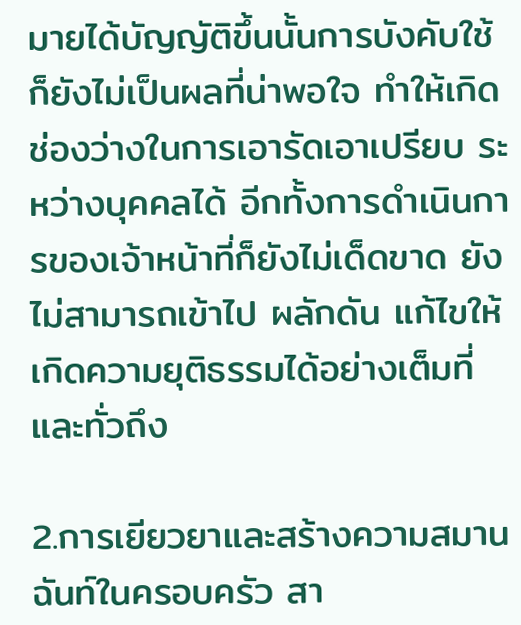มายได้บัญญัติขึ้นนั้นการบังคับใช้ก็ยังไม่เป็นผลที่น่าพอใจ ทำให้เกิดช่องว่างในการเอารัดเอาเปรียบ ระหว่างบุคคลได้ อีกทั้งการดำเนินการของเจ้าหน้าที่ก็ยังไม่เด็ดขาด ยังไม่สามารถเข้าไป ผลักดัน แก้ไขให้เกิดความยุติธรรมได้อย่างเต็มที่และทั่วถึง

2.การเยียวยาและสร้างความสมานฉันท์ในครอบครัว สา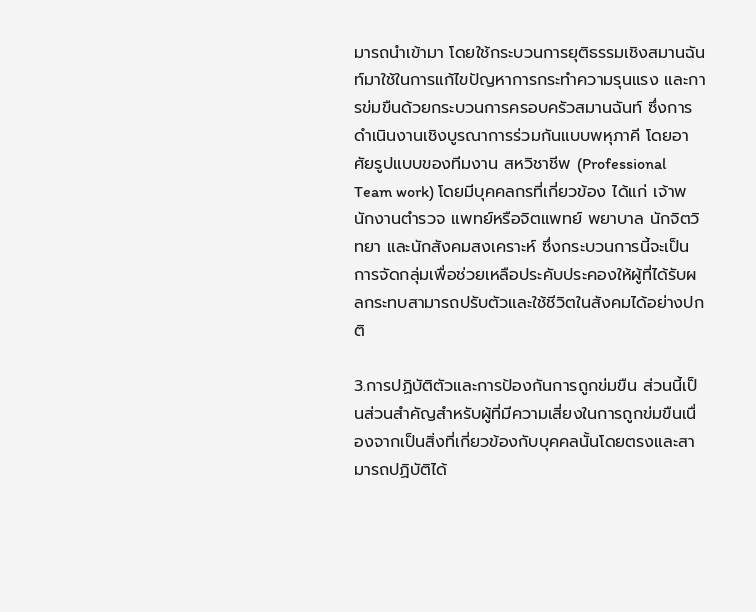มารถนำเข้ามา โดยใช้กระบวนการยุติธรรมเชิงสมานฉันท์มาใช้ในการแก้ไขปัญหาการกระทำความรุนแรง และการข่มขืนด้วยกระบวนการครอบครัวสมานฉันท์ ซึ่งการดำเนินงานเชิงบูรณาการร่วมกันแบบพหุภาคี โดยอาศัยรูปแบบของทีมงาน สหวิชาชีพ (Professional Team work) โดยมีบุคคลกรที่เกี่ยวข้อง ได้แก่ เจ้าพนักงานตำรวจ แพทย์หรือจิตแพทย์ พยาบาล นักจิตวิทยา และนักสังคมสงเคราะห์ ซึ่งกระบวนการนี้จะเป็นการจัดกลุ่มเพื่อช่วยเหลือประคับประคองให้ผู้ที่ได้รับผลกระทบสามารถปรับตัวและใช้ชีวิตในสังคมได้อย่างปกติ

3.การปฏิบัติตัวและการป้องกันการถูกข่มขืน ส่วนนี้เป็นส่วนสำคัญสำหรับผู้ที่มีความเสี่ยงในการถูกข่มขืนเนื่องจากเป็นสิ่งที่เกี่ยวข้องกับบุคคลนั้นโดยตรงและสามารถปฏิบัติได้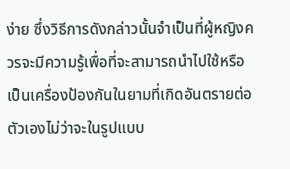ง่าย ซึ่งวิธีการดังกล่าวนั้นจำเป็นที่ผู้หญิงควรจะมีความรู้เพื่อที่จะสามารถนำไปใช้หรือเป็นเครื่องป้องกันในยามที่เกิดอันตรายต่อตัวเองไม่ว่าจะในรูปแบบ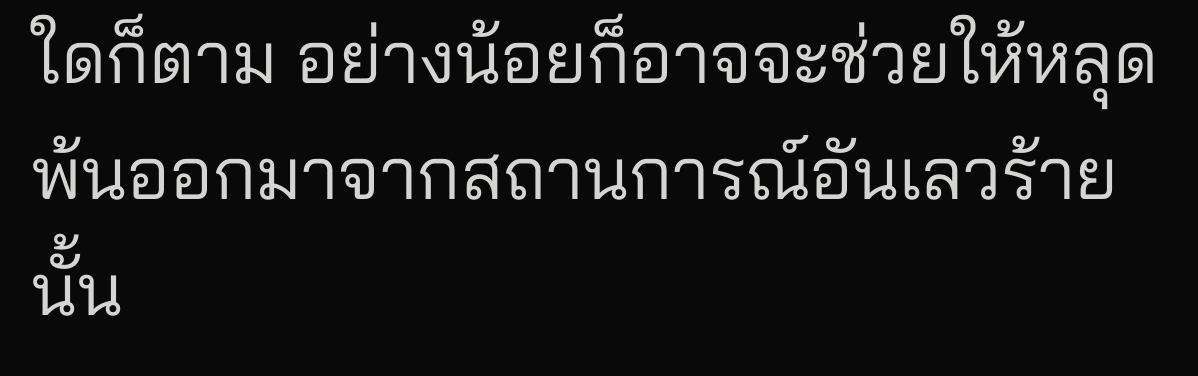ใดก็ตาม อย่างน้อยก็อาจจะช่วยให้หลุดพ้นออกมาจากสถานการณ์อันเลวร้ายนั้น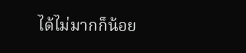ได้ไม่มากก็น้อย